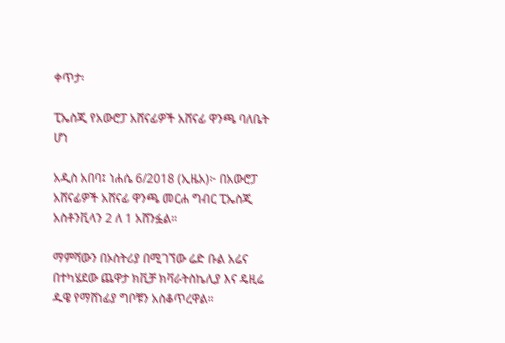ቀጥታ፡

ፒኤስጂ የአውሮፓ አሸናፊዎች አሸናፊ ዋንጫ ባለቤት ሆነ

አዲስ አበባ፤ ነሐሴ 6/2018 (ኢዜአ)፦ በአውሮፓ አሸናፊዎች አሸናፊ ዋንጫ መርሐ ግብር ፒኤስጂ አስቶንቪላን 2 ለ 1 አሸንፏል።

ማምሻውን በኦስትሪያ በሚገኘው ሬድ ቡል አሬና በተካሄደው ጨዋታ ክቪቻ ክቫራትስኬሊያ እና ዴዚሬ ዱዌ የማሸነፊያ ግቦቹን አስቆጥረዋል።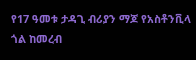የ17 ዓመቱ ታዳጊ ብሪያን ማጆ የአስቶንቪላ ጎል ከመረብ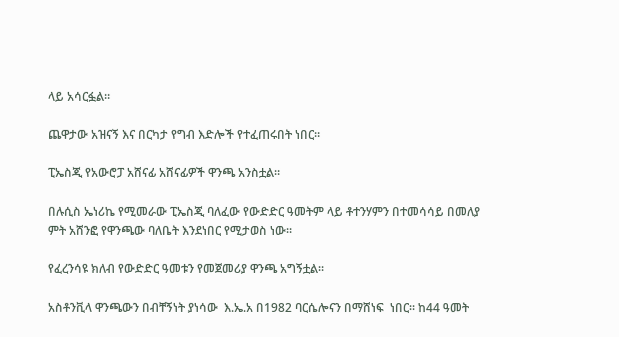ላይ አሳርፏል።

ጨዋታው አዝናኝ እና በርካታ የግብ እድሎች የተፈጠሩበት ነበር።

ፒኤስጂ የአውሮፓ አሸናፊ አሸናፊዎች ዋንጫ አንስቷል።

በሉሲስ ኤነሪኬ የሚመራው ፒኤስጂ ባለፈው የውድድር ዓመትም ላይ ቶተንሃምን በተመሳሳይ በመለያ ምት አሸንፎ የዋንጫው ባለቤት እንደነበር የሚታወስ ነው።

የፈረንሳዩ ክለብ የውድድር ዓመቱን የመጀመሪያ ዋንጫ አግኝቷል።

አስቶንቪላ ዋንጫውን በብቸኝነት ያነሳው  እ.ኤ.አ በ1982 ባርሴሎናን በማሸነፍ  ነበር። ከ44 ዓመት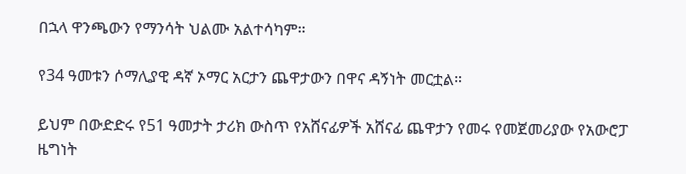በኋላ ዋንጫውን የማንሳት ህልሙ አልተሳካም።

የ34 ዓመቱን ሶማሊያዊ ዳኛ ኦማር አርታን ጨዋታውን በዋና ዳኝነት መርቷል።

ይህም በውድድሩ የ51 ዓመታት ታሪክ ውስጥ የአሸናፊዎች አሸናፊ ጨዋታን የመሩ የመጀመሪያው የአውሮፓ ዜግነት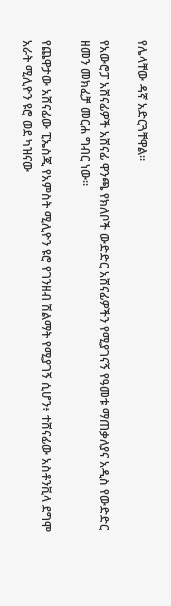የሌላቸው ዳኛ አድርጓቸዋል።

የአውሮፓ አሸናፊዎች አሸናፊ ዋንጫ የክለቦች ውድድር አሸናፊዎችን የሚያገናኝ የዓመቱ ማጠቃለያና አዲስ የውድድር ዘመን መክፈቻ መርሐ ግብር ነው።

የጨዋታው አሸናፊው ፒኤስጂ የአምስት ሚሊዮን ዩሮ የገንዘብ ሽልማት የሚያገኝ ሲሆን፥ ተሸናፊው አስቶንቪላ ደግሞ አራት ሚሊዮን ዩሮ ወደ ካዝናው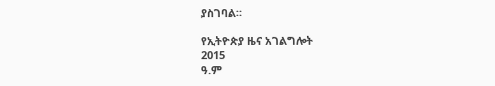ያስገባል።

የኢትዮጵያ ዜና አገልግሎት
2015
ዓ.ም